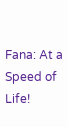Fana: At a Speed of Life!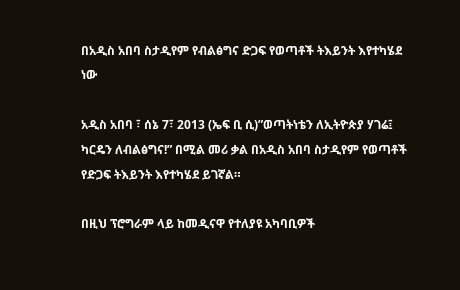በአዲስ አበባ ስታዲየም የብልፅግና ድጋፍ የወጣቶች ትእይንት እየተካሄደ ነው

አዲስ አበባ ፣ ሰኔ 7፣ 2013 (ኤፍ ቢ ሲ)”ወጣትነቴን ለኢትዮጵያ ሃገሬ፤ ካርዴን ለብልፅግና!” በሚል መሪ ቃል በአዲስ አበባ ስታዲየም የወጣቶች የድጋፍ ትእይንት እየተካሄደ ይገኛል።

በዚህ ፕሮግራም ላይ ከመዲናዋ የተለያዩ አካባቢዎች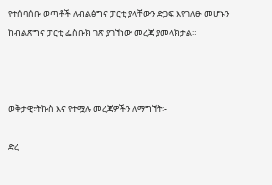የተሰባሰቡ ወጣቶች ለብልፅግና ፓርቲ ያላቸውን ድጋፍ እየገለፁ መሆኑን ከብልጽግና ፓርቲ ፌስቡክ ገጽ ያገኘነው መረጃ ያመላክታል።



ወቅታዊ፣ትኩስ እና የተሟሉ መረጃዎችን ለማግኘት፡-

ድረ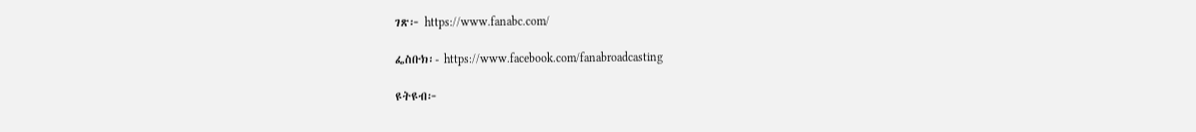ገጽ፦ https://www.fanabc.com/

ፌስቡክ፡- https://www.facebook.com/fanabroadcasting

ዩትዩብ፦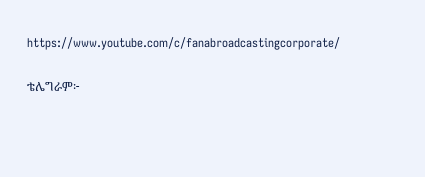https://www.youtube.com/c/fanabroadcastingcorporate/

ቴሌግራም፦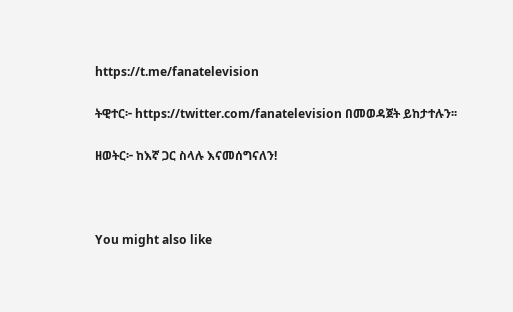https://t.me/fanatelevision

ትዊተር፦ https://twitter.com/fanatelevision በመወዳጀት ይከታተሉን፡፡

ዘወትር፦ ከእኛ ጋር ስላሉ እናመሰግናለን!



You might also like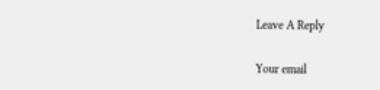Leave A Reply

Your email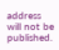address will not be published.